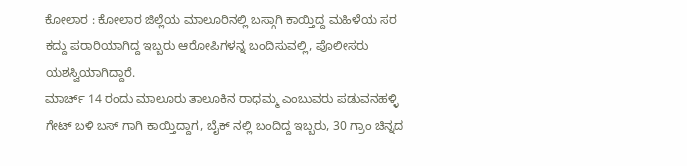ಕೋಲಾರ : ಕೋಲಾರ ಜಿಲ್ಲೆಯ ಮಾಲೂರಿನಲ್ಲಿ ಬಸ್ಗಾಗಿ ಕಾಯ್ತಿದ್ದ ಮಹಿಳೆಯ ಸರ ಕದ್ದು ಪರಾರಿಯಾಗಿದ್ದ ಇಬ್ಬರು ಆರೋಪಿಗಳನ್ನ ಬಂದಿಸುವಲ್ಲಿ, ಪೊಲೀಸರು ಯಶಸ್ವಿಯಾಗಿದ್ದಾರೆ.
ಮಾರ್ಚ್ 14 ರಂದು ಮಾಲೂರು ತಾಲೂಕಿನ ರಾಧಮ್ಮ ಎಂಬುವರು ಪಡುವನಹಳ್ಳಿ ಗೇಟ್ ಬಳಿ ಬಸ್ ಗಾಗಿ ಕಾಯ್ತಿದ್ದಾಗ, ಬೈಕ್ ನಲ್ಲಿ ಬಂದಿದ್ದ ಇಬ್ಬರು, 30 ಗ್ರಾಂ ಚಿನ್ನದ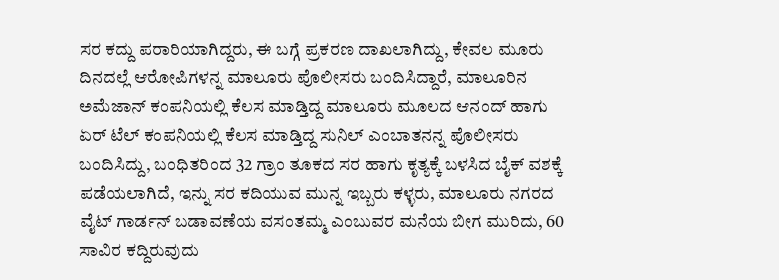ಸರ ಕದ್ದು ಪರಾರಿಯಾಗಿದ್ದರು, ಈ ಬಗ್ಗೆ ಪ್ರಕರಣ ದಾಖಲಾಗಿದ್ದು, ಕೇವಲ ಮೂರು ದಿನದಲ್ಲೆ ಆರೋಪಿಗಳನ್ನ ಮಾಲೂರು ಪೊಲೀಸರು ಬಂದಿಸಿದ್ದಾರೆ, ಮಾಲೂರಿನ ಅಮೆಜಾನ್ ಕಂಪನಿಯಲ್ಲಿ ಕೆಲಸ ಮಾಡ್ತಿದ್ದ ಮಾಲೂರು ಮೂಲದ ಆನಂದ್ ಹಾಗು ಏರ್ ಟೆಲ್ ಕಂಪನಿಯಲ್ಲಿ ಕೆಲಸ ಮಾಡ್ತಿದ್ದ ಸುನಿಲ್ ಎಂಬಾತನನ್ನ ಪೊಲೀಸರು ಬಂದಿಸಿದ್ದು, ಬಂಧಿತರಿಂದ 32 ಗ್ರಾಂ ತೂಕದ ಸರ ಹಾಗು ಕೃತ್ಯಕ್ಕೆ ಬಳಸಿದ ಬೈಕ್ ವಶಕ್ಕೆ ಪಡೆಯಲಾಗಿದೆ, ಇನ್ನು ಸರ ಕದಿಯುವ ಮುನ್ನ ಇಬ್ಬರು ಕಳ್ಳರು, ಮಾಲೂರು ನಗರದ ವೈಟ್ ಗಾರ್ಡನ್ ಬಡಾವಣೆಯ ವಸಂತಮ್ಮ ಎಂಬುವರ ಮನೆಯ ಬೀಗ ಮುರಿದು, 60 ಸಾವಿರ ಕದ್ದಿರುವುದು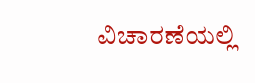ವಿಚಾರಣೆಯಲ್ಲಿ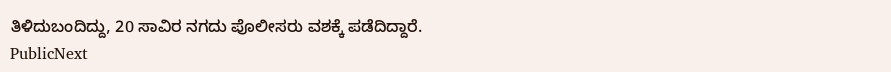ತಿಳಿದುಬಂದಿದ್ದು, 20 ಸಾವಿರ ನಗದು ಪೊಲೀಸರು ವಶಕ್ಕೆ ಪಡೆದಿದ್ದಾರೆ.
PublicNext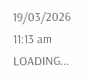19/03/2026 11:13 am
LOADING...